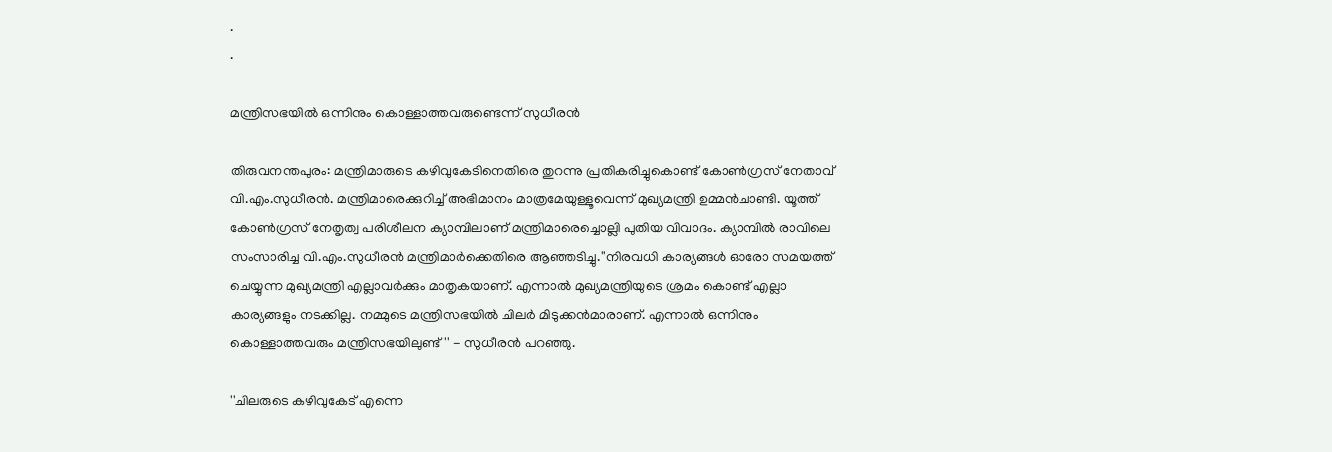.
.

മന്ത്രിസഭയില്‍ ഒന്നിനും കൊള്ളാത്തവരുണ്ടെന്ന് സുധീരന്‍

തിരുവനന്തപുരം: മന്ത്രിമാരുടെ കഴിവുകേടിനെതിരെ തുറന്നു പ്രതികരിച്ചുകൊണ്ട് കോണ്‍ഗ്രസ് നേതാവ് വി.എം.സുധീരന്‍. മന്ത്രിമാരെക്കുറിച്ച് അഭിമാനം മാത്രമേയുള്ളൂവെന്ന് മുഖ്യമന്ത്രി ഉമ്മന്‍ചാണ്ടി. യൂത്ത് കോണ്‍ഗ്രസ് നേതൃത്വ പരിശീലന ക്യാമ്പിലാണ് മന്ത്രിമാരെച്ചൊല്ലി പുതിയ വിവാദം. ക്യാമ്പില്‍ രാവിലെ സംസാരിച്ച വി.എം.സുധീരന്‍ മന്ത്രിമാര്‍ക്കെതിരെ ആഞ്ഞടിച്ചു.''നിരവധി കാര്യങ്ങള്‍ ഓരോ സമയത്ത് ചെയ്യുന്ന മുഖ്യമന്ത്രി എല്ലാവര്‍ക്കും മാതൃകയാണ്. എന്നാല്‍ മുഖ്യമന്ത്രിയുടെ ശ്രമം കൊണ്ട് എല്ലാ കാര്യങ്ങളും നടക്കില്ല. നമ്മുടെ മന്ത്രിസഭയില്‍ ചിലര്‍ മിടുക്കന്‍മാരാണ്. എന്നാല്‍ ഒന്നിനും കൊള്ളാത്തവരും മന്ത്രിസഭയിലുണ്ട്'' - സുധീരന്‍ പറഞ്ഞു.

''ചിലരുടെ കഴിവുകേട് എന്നെ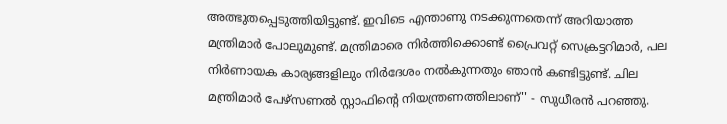അത്ഭുതപ്പെടുത്തിയിട്ടുണ്ട്. ഇവിടെ എന്താണു നടക്കുന്നതെന്ന് അറിയാത്ത മന്ത്രിമാര്‍ പോലുമുണ്ട്. മന്ത്രിമാരെ നിര്‍ത്തിക്കൊണ്ട് പ്രൈവറ്റ് സെക്രട്ടറിമാര്‍, പല നിര്‍ണായക കാര്യങ്ങളിലും നിര്‍ദേശം നല്‍കുന്നതും ഞാന്‍ കണ്ടിട്ടുണ്ട്. ചില മന്ത്രിമാര്‍ പേഴ്‌സണല്‍ സ്റ്റാഫിന്റെ നിയന്ത്രണത്തിലാണ്'' - സുധീരന്‍ പറഞ്ഞു.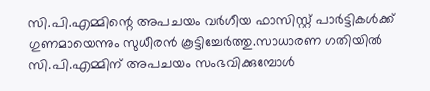സി.പി.എമ്മിന്റെ അപചയം വര്‍ഗീയ ഫാസിസ്റ്റ് പാര്‍ട്ടികള്‍ക്ക് ഗുണമായെന്നും സുധീരന്‍ കൂട്ടിച്ചേര്‍ത്തു.സാധാരണ ഗതിയില്‍ സി.പി.എമ്മിന് അപചയം സംഭവിക്കുമ്പോള്‍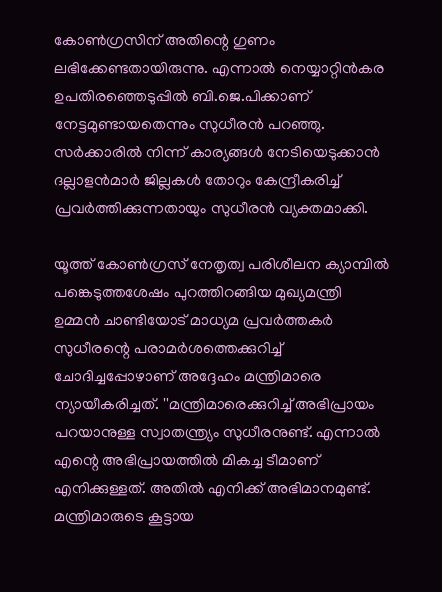കോണ്‍ഗ്രസിന് അതിന്റെ ഗുണം ലഭിക്കേണ്ടതായിരുന്നു. എന്നാല്‍ നെയ്യാറ്റിന്‍കര ഉപതിരഞ്ഞെടുപ്പില്‍ ബി.ജെ.പിക്കാണ് നേട്ടമുണ്ടായതെന്നും സുധീരന്‍ പറഞ്ഞു. സര്‍ക്കാരില്‍ നിന്ന് കാര്യങ്ങള്‍ നേടിയെടുക്കാന്‍ ദല്ലാളന്‍മാര്‍ ജില്ലകള്‍ തോറും കേന്ദ്രീകരിച്ച് പ്രവര്‍ത്തിക്കുന്നതായും സുധീരന്‍ വ്യക്തമാക്കി.

യൂത്ത് കോണ്‍ഗ്രസ് നേതൃത്വ പരിശീലന ക്യാമ്പില്‍ പങ്കെടുത്തശേഷം പുറത്തിറങ്ങിയ മുഖ്യമന്ത്രി ഉമ്മന്‍ ചാണ്ടിയോട് മാധ്യമ പ്രവര്‍ത്തകര്‍ സുധീരന്റെ പരാമര്‍ശത്തെക്കുറിച്ച് ചോദിച്ചപ്പോഴാണ് അദ്ദേഹം മന്ത്രിമാരെ ന്യായീകരിച്ചത്. ''മന്ത്രിമാരെക്കുറിച്ച് അഭിപ്രായം പറയാനുള്ള സ്വാതന്ത്ര്യം സുധീരനുണ്ട്. എന്നാല്‍ എന്റെ അഭിപ്രായത്തില്‍ മികച്ച ടീമാണ് എനിക്കുള്ളത്. അതില്‍ എനിക്ക് അഭിമാനമുണ്ട്. മന്ത്രിമാരുടെ കൂട്ടായ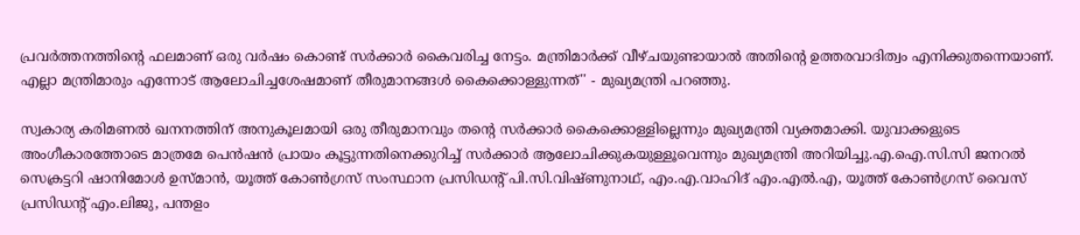പ്രവര്‍ത്തനത്തിന്റെ ഫലമാണ് ഒരു വര്‍ഷം കൊണ്ട് സര്‍ക്കാര്‍ കൈവരിച്ച നേട്ടം. മന്ത്രിമാര്‍ക്ക് വീഴ്ചയുണ്ടായാല്‍ അതിന്റെ ഉത്തരവാദിത്വം എനിക്കുതന്നെയാണ്. എല്ലാ മന്ത്രിമാരും എന്നോട് ആലോചിച്ചശേഷമാണ് തീരുമാനങ്ങള്‍ കൈക്കൊള്ളുന്നത്'' - മുഖ്യമന്ത്രി പറഞ്ഞു.

സ്വകാര്യ കരിമണല്‍ ഖനനത്തിന് അനുകൂലമായി ഒരു തീരുമാനവും തന്റെ സര്‍ക്കാര്‍ കൈക്കൊള്ളില്ലെന്നും മുഖ്യമന്ത്രി വ്യക്തമാക്കി. യുവാക്കളുടെ അംഗീകാരത്തോടെ മാത്രമേ പെന്‍ഷന്‍ പ്രായം കൂട്ടുന്നതിനെക്കുറിച്ച് സര്‍ക്കാര്‍ ആലോചിക്കുകയുള്ളൂവെന്നും മുഖ്യമന്ത്രി അറിയിച്ചു.എ.ഐ.സി.സി ജനറല്‍ സെക്രട്ടറി ഷാനിമോള്‍ ഉസ്മാന്‍, യൂത്ത് കോണ്‍ഗ്രസ് സംസ്ഥാന പ്രസിഡന്‍റ് പി.സി.വിഷ്ണുനാഥ്, എം.എ.വാഹിദ് എം.എല്‍.എ, യൂത്ത് കോണ്‍ഗ്രസ് വൈസ് പ്രസിഡന്‍റ് എം.ലിജു, പന്തളം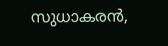സുധാകരന്‍,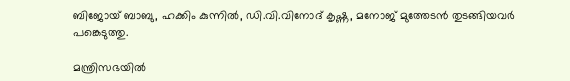ബിജോയ് ബാബു, ഹക്കിം കുന്നില്‍, ഡി.വി.വിനോദ് കൃഷ്ണ, മനോജ് മുത്തേടന്‍ തുടങ്ങിയവര്‍ പങ്കെടുത്തു.

മന്ത്രിസഭയില്‍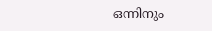ഒന്നിനും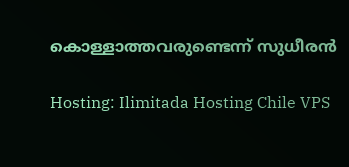കൊള്ളാത്തവരുണ്ടെന്ന് സുധീരന്‍

Hosting: Ilimitada Hosting Chile VPS